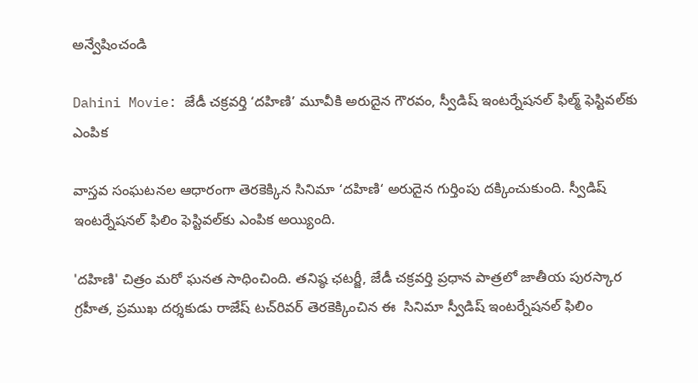అన్వేషించండి

Dahini Movie: జేడీ చక్రవర్తి ‘దహిణి’ మూవీకి అరుదైన గౌరవం, స్వీడిష్ ఇంటర్నేషనల్ ఫిల్మ్ ఫెస్టివల్‌కు ఎంపిక

వాస్తవ సంఘటనల ఆధారంగా తెరకెక్కిన సినిమా ‘దహిణి‘ అరుదైన గుర్తింపు దక్కించుకుంది. స్వీడిష్ ఇంటర్నేషనల్ ఫిలిం ఫెస్టివల్‌కు ఎంపిక అయ్యింది.

'దహిణి' చిత్రం మరో ఘనత సాధించింది. తనిష్ఠ ఛటర్జీ, జేడీ చక్రవర్తి ప్రధాన పాత్రలో జాతీయ పురస్కార గ్రహీత, ప్రముఖ దర్శకుడు రాజేష్ ట‌చ్‌రివ‌ర్‌ తెరకెక్కించిన ఈ  సినిమా స్వీడిష్ ఇంటర్నేషనల్ ఫిలిం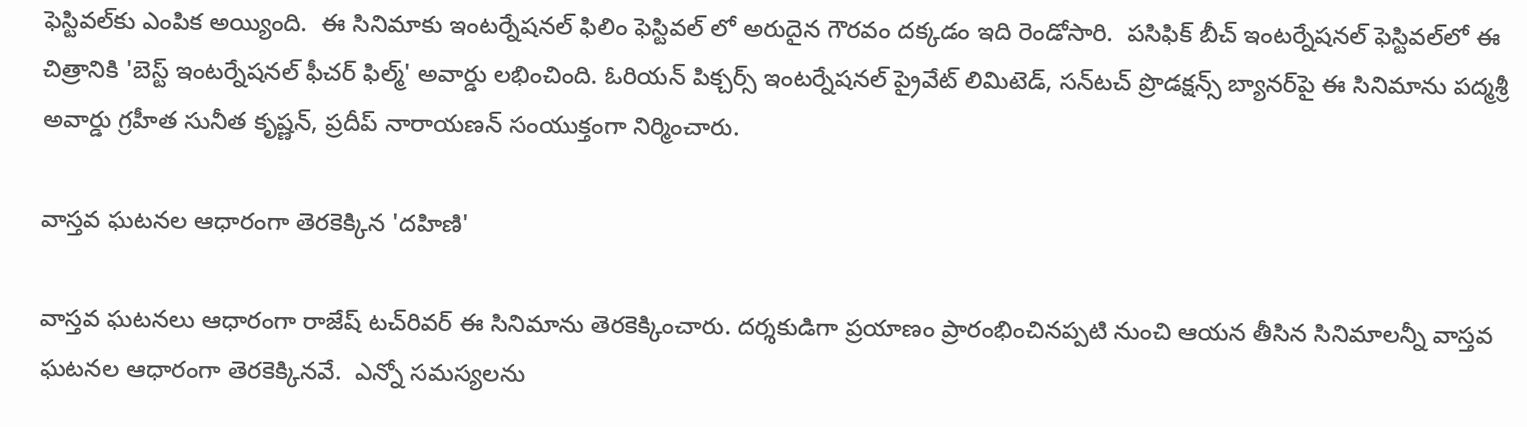ఫెస్టివల్‌కు ఎంపిక అయ్యింది.  ఈ సినిమాకు ఇంటర్నేషనల్ ఫిలిం ఫెస్టివల్‌ లో అరుదైన గౌరవం దక్కడం ఇది రెండోసారి.  పసిఫిక్ బీచ్ ఇంటర్నేషనల్ ఫెస్టివల్‌లో ఈ చిత్రానికి 'బెస్ట్ ఇంటర్నేషనల్ ఫీచర్ ఫిల్మ్' అవార్డు లభించింది. ఓరియన్ పిక్చర్స్ ఇంటర్నేషనల్ ప్రైవేట్ లిమిటెడ్, సన్‌టచ్ ప్రొడక్షన్స్ బ్యానర్‌పై ఈ సినిమాను పద్మశ్రీ అవార్డు గ్రహీత సునీత కృష్ణన్, ప్రదీప్ నారాయణన్ సంయుక్తంగా నిర్మించారు.

వాస్తవ ఘటనల ఆధారంగా తెరకెక్కిన 'దహిణి'

వాస్తవ ఘటనలు ఆధారంగా రాజేష్ ట‌చ్‌రివ‌ర్‌ ఈ సినిమాను తెరకెక్కించారు. దర్శకుడిగా ప్రయాణం ప్రారంభించినప్పటి నుంచి ఆయన తీసిన సినిమాలన్నీ వాస్తవ ఘటనల ఆధారంగా తెరకెక్కినవే.  ఎన్నో సమస్యలను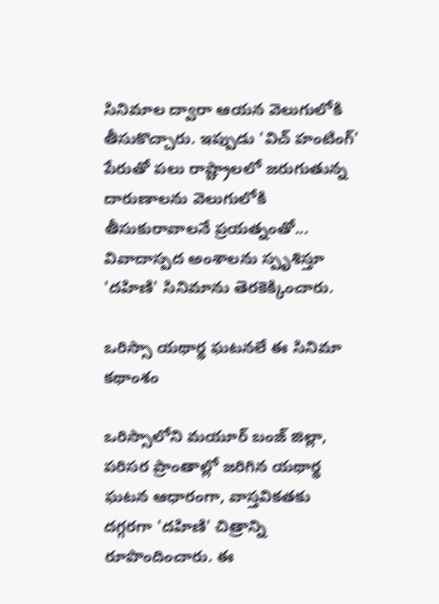సినిమాల ద్వారా ఆయన వెలుగులోకి తీసుకొచ్చారు. ఇప్పుడు 'విచ్ హంటింగ్' పేరుతో పలు రాష్ట్రాలలో జరుగుతున్న దారుణాలను వెలుగులోకి తీసుకురావాలనే ప్రయత్నంతో... వివాదాస్పద అంశాలను స్పృశిస్తూ 'దహిణి' సినిమాను తెరకెక్కించారు.

ఒరిస్సా యథార్థ ఘటనలే ఈ సినిమా కథాంశం

ఒరిస్సాలోని మయూర్ బంజ్ జిల్లా, పరిసర ప్రాంతాల్లో జరిగిన యథార్థ ఘటన ఆధారంగా, వాస్తవికతకు దగ్గరగా 'దహిణి' చిత్రాన్ని రూపొందించారు. ఈ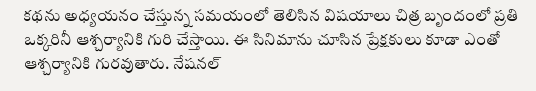కథను అధ్యయనం చేస్తున్న సమయంలో తెలిసిన విషయాలు చిత్ర బృందంలో ప్రతి ఒక్కరినీ ఆశ్చర్యానికి గురి చేస్తాయి. ఈ సినిమాను చూసిన ప్రేక్షకులు కూడా ఎంతో ఆశ్చర్యానికి గురవుతారు. నేషనల్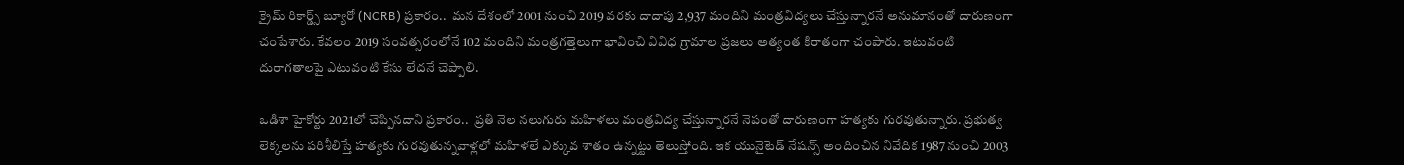క్రైమ్ రికార్డ్స్ బ్యూరో (NCRB) ప్రకారం..  మన దేశంలో 2001 నుంచి 2019 వరకు దాదాపు 2,937 మందిని మంత్రవిద్యలు చేస్తున్నారనే అనుమానంతో దారుణంగా చంపేశారు. కేవలం 2019 సంవత్సరంలోనే 102 మందిని మంత్రగత్తెలుగా భావించి వివిధ గ్రామాల ప్రజలు అత్యంత కిరాతంగా చంపారు. ఇటువంటి దురాగతాలపై ఎటువంటి కేసు లేదనే చెప్పాలి.

ఒడిశా హైకోర్టు 2021లో చెప్పినదాని ప్రకారం..  ప్రతి నెల నలుగురు మహిళలు మంత్రవిద్య చేస్తున్నారనే నెపంతో దారుణంగా హత్యకు గురవుతున్నారు. ప్రభుత్వ లెక్కలను పరిశీలిస్తే హత్యకు గురవుతున్నవాళ్లలో మహిళలే ఎక్కువ శాతం ఉన్నట్టు తెలుస్తోంది. ఇక యునైటెడ్ నేషన్స్ అందించిన నివేదిక 1987 నుంచి 2003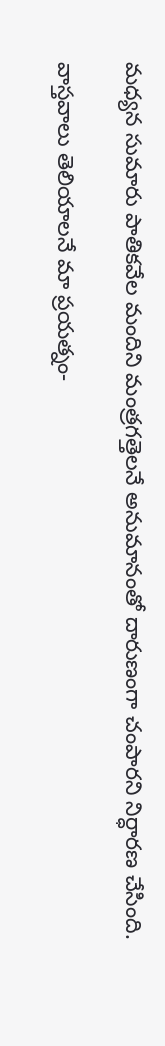మధ్యన సుమారు పాతికవేల మందిని మంత్రగత్తెలనే అనుమానంతో దారుణంగా చంపారని నిర్ధారణ చేసింది.

వాస్తవాలు తెలియాలనే మా ప్రయత్నం-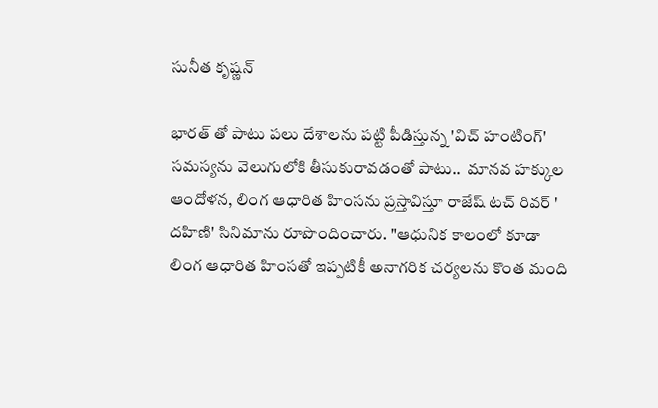సునీత కృష్ణన్

భారత్ తో పాటు పలు దేశాలను పట్టి పీడిస్తున్న 'విచ్ హంటింగ్' సమస్యను వెలుగులోకి తీసుకురావడంతో పాటు..  మానవ హక్కుల ఆందోళన, లింగ ఆధారిత హింసను ప్రస్తావిస్తూ రాజేష్ టచ్ రివర్ ' దహిణి' సినిమాను రూపొందించారు. "ఆధునిక కాలంలో కూడా లింగ ఆధారిత హింసతో ఇప్పటికీ అనాగరిక చర్యలను కొంత మంది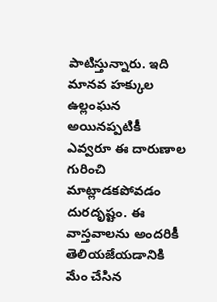పాటిస్తున్నారు. ఇది మానవ హక్కుల ఉల్లంఘన అయినప్పటికీ ఎవ్వరూ ఈ దారుణాల గురించి మాట్లాడకపోవడం దురదృష్టం. ఈ వాస్తవాలను అందరికీ తెలియజేయడానికి మేం చేసిన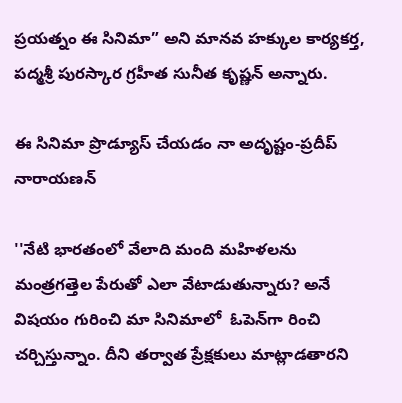ప్రయత్నం ఈ సినిమా” అని మానవ హక్కుల కార్యకర్త, పద్మశ్రీ పురస్కార గ్రహీత సునీత కృష్ణన్ అన్నారు.

ఈ సినిమా ప్రొడ్యూస్ చేయడం నా అదృష్టం-ప్రదీప్ నారాయణన్

''నేటి భారతంలో వేలాది మంది మహిళలను మంత్రగత్తెల పేరుతో ఎలా వేటాడుతున్నారు? అనే విషయం గురించి మా సినిమాలో  ఓపెన్‌గా రించి చర్చిస్తున్నాం. దీని తర్వాత ప్రేక్షకులు మాట్లాడతారని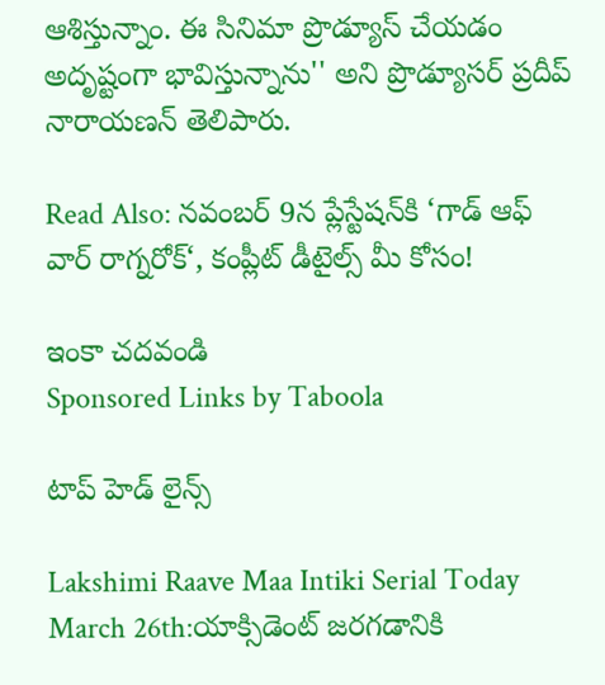ఆశిస్తున్నాం. ఈ సినిమా ప్రొడ్యూస్ చేయడం అదృష్టంగా భావిస్తున్నాను'' అని ప్రొడ్యూసర్ ప్రదీప్ నారాయణన్ తెలిపారు.

Read Also: నవంబర్ 9న ప్లేస్టేషన్‌కి ‘గాడ్ ఆఫ్ వార్ రాగ్నరోక్‘, కంప్లీట్ డీటైల్స్ మీ కోసం!

ఇంకా చదవండి
Sponsored Links by Taboola

టాప్ హెడ్ లైన్స్

Lakshimi Raave Maa Intiki Serial Today March 26th:యాక్సిడెంట్‌ జరగడానికి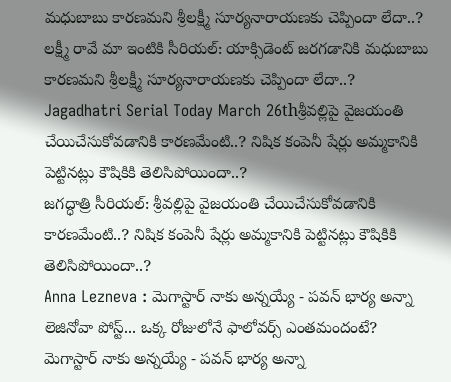మధుబాబు కారణమని శ్రీలక్ష్మీ సూర్యనారాయణకు చెప్పిందా లేదా..?
లక్ష్మీ రావే మా ఇంటికి సీరియల్‌: యాక్సిడెంట్‌ జరగడానికి మధుబాబు కారణమని శ్రీలక్ష్మీ సూర్యనారాయణకు చెప్పిందా లేదా..?
Jagadhatri Serial Today March 26thశ్రీవల్లిపై వైజయంతి చేయిచేసుకోవడానికి కారణమేంటి..? నిషిక కంపెనీ షేర్లు అమ్మకానికి పెట్టినట్లు కౌషికికి తెలిసిపోయిందా..?
జగద్ధాత్రి సీరియల్: శ్రీవల్లిపై వైజయంతి చేయిచేసుకోవడానికి కారణమేంటి..? నిషిక కంపెనీ షేర్లు అమ్మకానికి పెట్టినట్లు కౌషికికి తెలిసిపోయిందా..?
Anna Lezneva : మెగాస్టార్ నాకు అన్నయ్యే - పవన్ భార్య అన్నా లెజినోవా పోస్ట్... ఒక్క రోజులోనే ఫాలోవర్స్ ఎంతమందంటే?
మెగాస్టార్ నాకు అన్నయ్యే - పవన్ భార్య అన్నా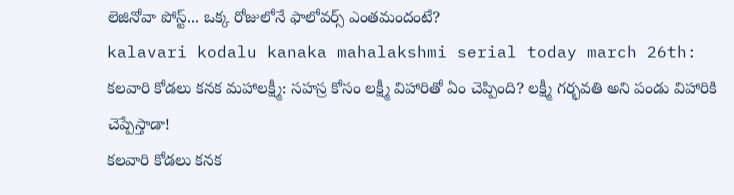లెజినోవా పోస్ట్... ఒక్క రోజులోనే ఫాలోవర్స్ ఎంతమందంటే?
kalavari kodalu kanaka mahalakshmi serial today march 26th: కలవారి కోడలు కనక మహాలక్ష్మీ: సహస్ర కోసం లక్ష్మీ విహారితో ఏం చెప్పింది? లక్ష్మీ గర్భవతి అని పండు విహారికి చెప్పేస్తాడా!
కలవారి కోడలు కనక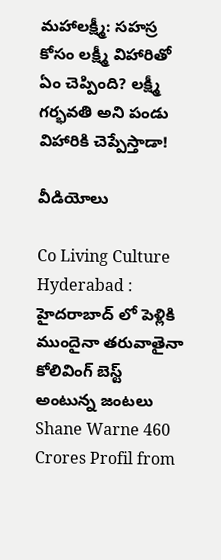మహాలక్ష్మీ: సహస్ర కోసం లక్ష్మీ విహారితో ఏం చెప్పింది? లక్ష్మీ గర్భవతి అని పండు విహారికి చెప్పేస్తాడా!

వీడియోలు

Co Living Culture Hyderabad : హైదరాబాద్ లో పెళ్లికి ముందైనా తరువాతైనా కోలివింగ్ బెస్ట్ అంటున్న జంటలు
Shane Warne 460 Crores Profil from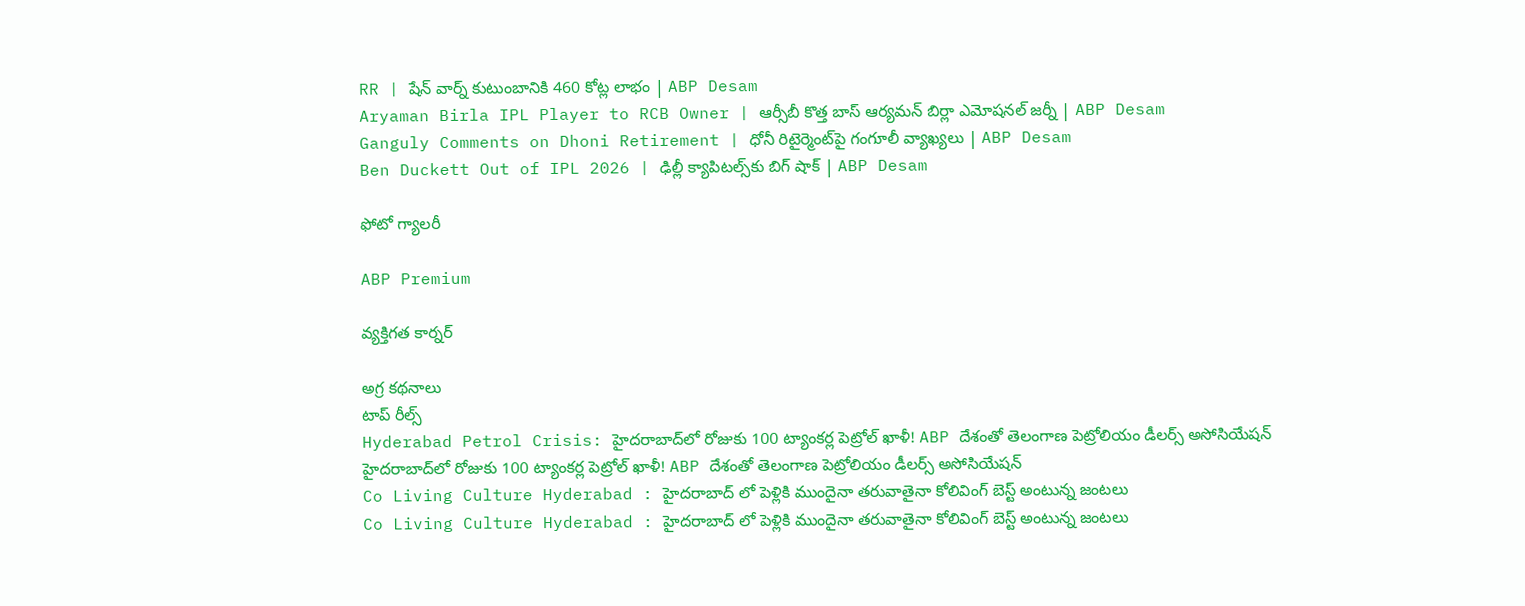RR | షేన్ వార్న్ కుటుంబానికి 460 కోట్ల లాభం | ABP Desam
Aryaman Birla IPL Player to RCB Owner | ఆర్సీబీ కొత్త బాస్ ఆర్యమన్ బిర్లా ఎమోషనల్ జర్నీ | ABP Desam
Ganguly Comments on Dhoni Retirement | ధోనీ రిటైర్మెంట్‌పై గంగూలీ వ్యాఖ్యలు | ABP Desam
Ben Duckett Out of IPL 2026 | ఢిల్లీ క్యాపిటల్స్‌కు బిగ్ షాక్ | ABP Desam

ఫోటో గ్యాలరీ

ABP Premium

వ్యక్తిగత కార్నర్

అగ్ర కథనాలు
టాప్ రీల్స్
Hyderabad Petrol Crisis: హైదరాబాద్‌లో రోజుకు 100 ట్యాంకర్ల పెట్రోల్ ఖాళీ! ABP దేశంతో తెలంగాణ పెట్రోలియం డీలర్స్ అసోసియేషన్
హైదరాబాద్‌లో రోజుకు 100 ట్యాంకర్ల పెట్రోల్ ఖాళీ! ABP దేశంతో తెలంగాణ పెట్రోలియం డీలర్స్ అసోసియేషన్
Co Living Culture Hyderabad : హైదరాబాద్ లో పెళ్లికి ముందైనా తరువాతైనా కోలివింగ్ బెస్ట్ అంటున్న జంటలు
Co Living Culture Hyderabad : హైదరాబాద్ లో పెళ్లికి ముందైనా తరువాతైనా కోలివింగ్ బెస్ట్ అంటున్న జంటలు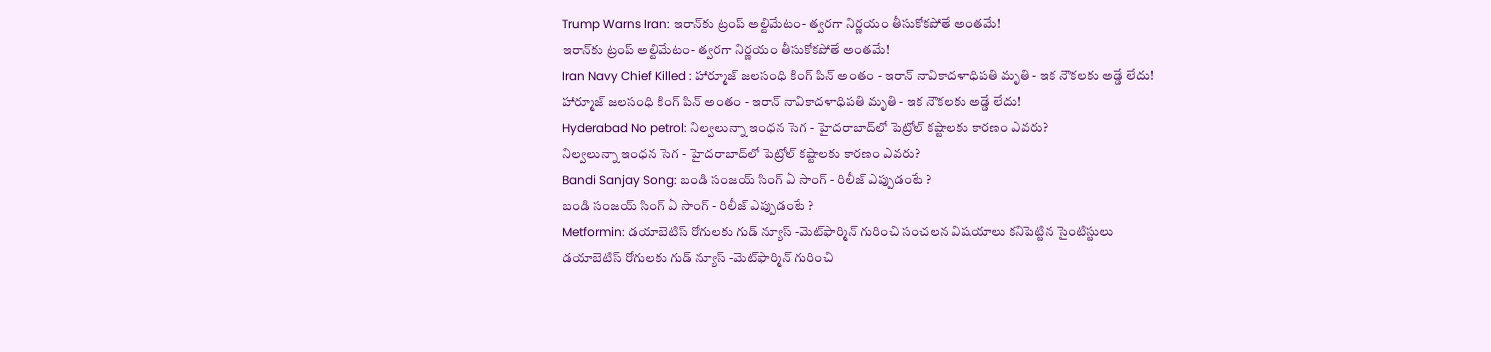Trump Warns Iran: ఇరాన్‌కు ట్రంప్ అల్టిమేటం- త్వరగా నిర్ణయం తీసుకోకపోతే అంతమే!
ఇరాన్‌కు ట్రంప్ అల్టిమేటం- త్వరగా నిర్ణయం తీసుకోకపోతే అంతమే!
Iran Navy Chief Killed : హార్మూజ్ జలసంధి కింగ్ పిన్ అంతం - ఇరాన్ నావికాదళాధిపతి మృతి - ఇక నౌకలకు అడ్డే లేదు!
హార్మూజ్ జలసంధి కింగ్ పిన్ అంతం - ఇరాన్ నావికాదళాధిపతి మృతి - ఇక నౌకలకు అడ్డే లేదు!
Hyderabad No petrol: నిల్వలున్నా ఇంధన సెగ - హైదరాబాద్‌లో పెట్రోల్ కష్టాలకు కారణం ఎవరు?
నిల్వలున్నా ఇంధన సెగ - హైదరాబాద్‌లో పెట్రోల్ కష్టాలకు కారణం ఎవరు?
Bandi Sanjay Song: బండి సంజయ్ సింగ్ ఏ సాంగ్ - రిలీజ్ ఎప్పుడంటే ?
బండి సంజయ్ సింగ్ ఏ సాంగ్ - రిలీజ్ ఎప్పుడంటే ?
Metformin: డయాబెటిస్ రోగులకు గుడ్ న్యూస్ -మెట్‌ఫార్మిన్ గురించి సంచలన విషయాలు కనిపెట్టిన సైంటిస్టులు
డయాబెటిస్ రోగులకు గుడ్ న్యూస్ -మెట్‌ఫార్మిన్ గురించి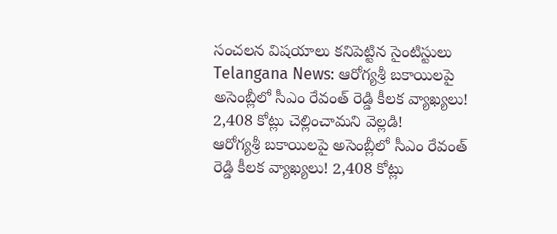సంచలన విషయాలు కనిపెట్టిన సైంటిస్టులు
Telangana News: ఆరోగ్యశ్రీ బకాయిలపై అసెంబ్లీలో సీఎం రేవంత్ రెడ్డి కీలక వ్యాఖ్యలు! 2,408 కోట్లు చెల్లించామని వెల్లడి!
ఆరోగ్యశ్రీ బకాయిలపై అసెంబ్లీలో సీఎం రేవంత్ రెడ్డి కీలక వ్యాఖ్యలు! 2,408 కోట్లు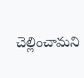చెల్లించామని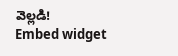వెల్లడి!
Embed widget